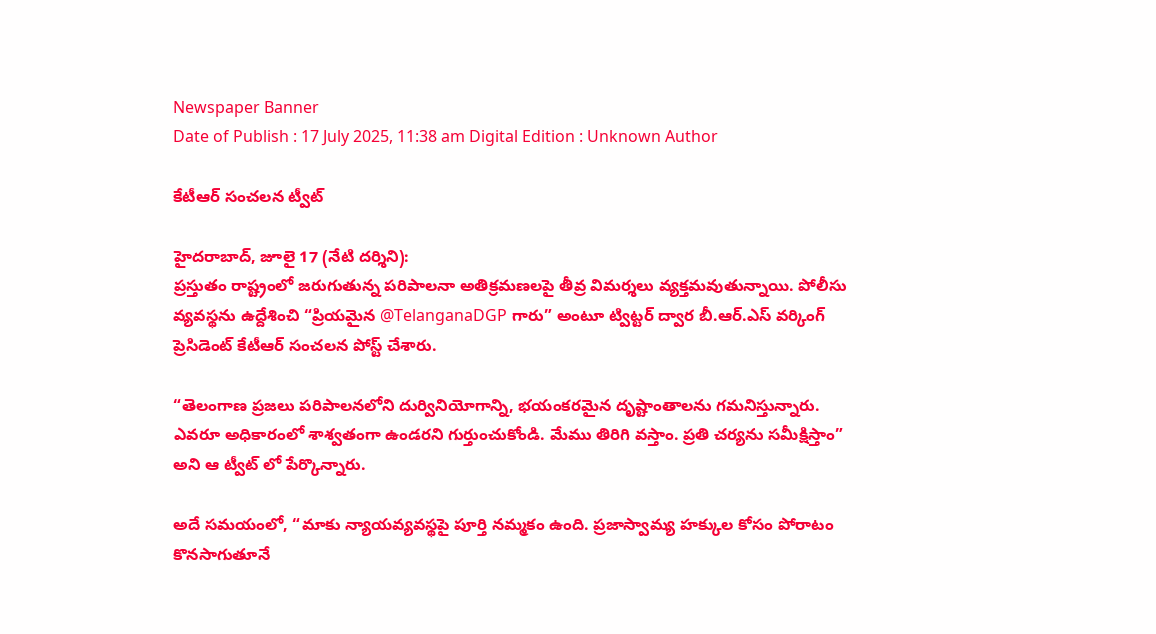Newspaper Banner
Date of Publish : 17 July 2025, 11:38 am Digital Edition : Unknown Author

కేటీఆర్ సంచలన ట్వీట్

హైదరాబాద్, జూలై 17 (నేటి దర్శిని):
ప్రస్తుతం రాష్ట్రంలో జరుగుతున్న పరిపాలనా అతిక్రమణలపై తీవ్ర విమర్శలు వ్యక్తమవుతున్నాయి. పోలీసు వ్యవస్థను ఉద్దేశించి “ప్రియమైన @TelanganaDGP గారు” అంటూ ట్విట్టర్ ద్వార బీ.ఆర్.ఎస్ వర్కింగ్ ప్రెసిడెంట్ కేటీఆర్ సంచలన పోస్ట్ చేశారు.

“తెలంగాణ ప్రజలు పరిపాలనలోని దుర్వినియోగాన్ని, భయంకరమైన దృష్టాంతాలను గమనిస్తున్నారు. ఎవరూ అధికారంలో శాశ్వతంగా ఉండరని గుర్తుంచుకోండి. మేము తిరిగి వస్తాం. ప్రతి చర్యను సమీక్షిస్తాం” అని ఆ ట్వీట్ లో పేర్కొన్నారు.

అదే సమయంలో, “మాకు న్యాయవ్యవస్థపై పూర్తి నమ్మకం ఉంది. ప్రజాస్వామ్య హక్కుల కోసం పోరాటం కొనసాగుతూనే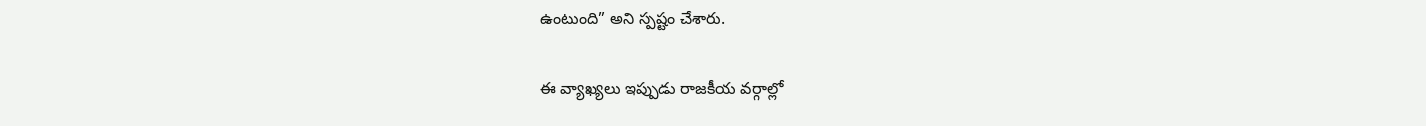ఉంటుంది” అని స్పష్టం చేశారు.

ఈ వ్యాఖ్యలు ఇప్పుడు రాజకీయ వర్గాల్లో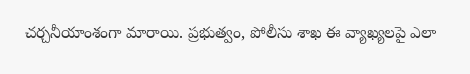చర్చనీయాంశంగా మారాయి. ప్రభుత్వం, పోలీసు శాఖ ఈ వ్యాఖ్యలపై ఎలా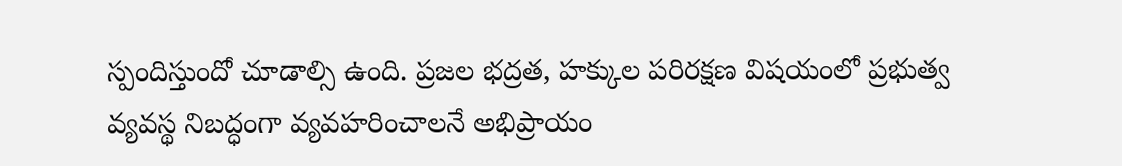స్పందిస్తుందో చూడాల్సి ఉంది. ప్రజల భద్రత, హక్కుల పరిరక్షణ విషయంలో ప్రభుత్వ వ్యవస్థ నిబద్ధంగా వ్యవహరించాలనే అభిప్రాయం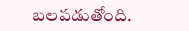బలపడుతోంది.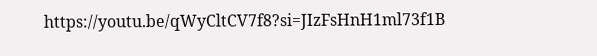https://youtu.be/qWyCltCV7f8?si=JIzFsHnH1ml73f1B